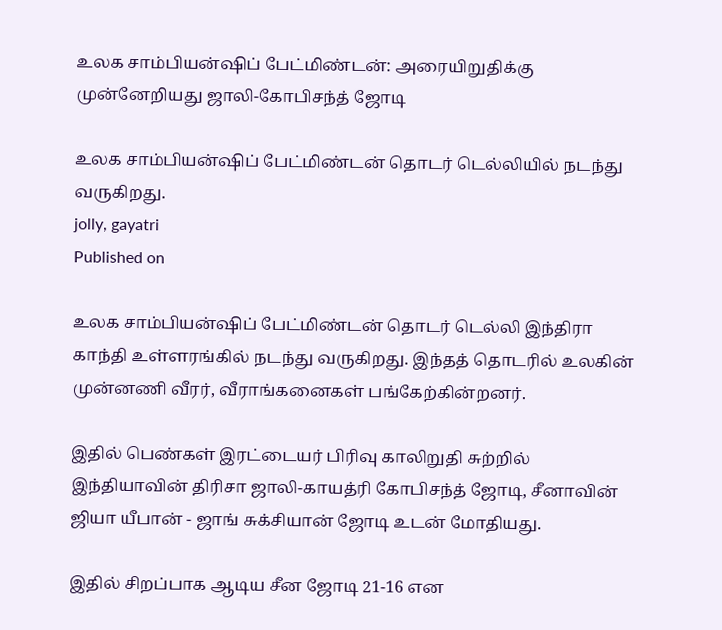உலக சாம்பியன்ஷிப் பேட்மிண்டன்: அரையிறுதிக்கு முன்னேறியது ஜாலி-கோபிசந்த் ஜோடி

உலக சாம்பியன்ஷிப் பேட்மிண்டன் தொடர் டெல்லியில் நடந்து வருகிறது.
jolly, gayatri
Published on

உலக சாம்பியன்ஷிப் பேட்மிண்டன் தொடர் டெல்லி இந்திரா காந்தி உள்ளரங்கில் நடந்து வருகிறது. இந்தத் தொடரில் உலகின் முன்னணி வீரர், வீராங்கனைகள் பங்கேற்கின்றனர்.

இதில் பெண்கள் இரட்டையர் பிரிவு காலிறுதி சுற்றில் இந்தியாவின் திரிசா ஜாலி-காயத்ரி கோபிசந்த் ஜோடி, சீனாவின் ஜியா யீபான் - ஜாங் சுக்சியான் ஜோடி உடன் மோதியது.

இதில் சிறப்பாக ஆடிய சீன ஜோடி 21-16 என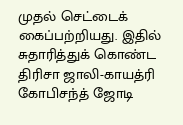முதல் செட்டைக் கைப்பற்றியது. இதில் சுதாரித்துக் கொண்ட திரிசா ஜாலி-காயத்ரி கோபிசந்த் ஜோடி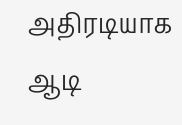அதிரடியாக ஆடி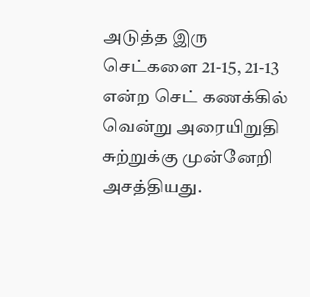அடுத்த இரு செட்களை 21-15, 21-13 என்ற செட் கணக்கில் வென்று அரையிறுதி சுற்றுக்கு முன்னேறி அசத்தியது.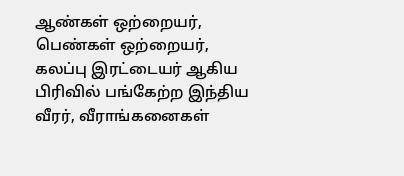ஆண்கள் ஒற்றையர், பெண்கள் ஒற்றையர், கலப்பு இரட்டையர் ஆகிய பிரிவில் பங்கேற்ற இந்திய வீரர், வீராங்கனைகள்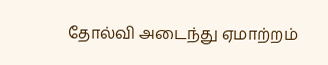தோல்வி அடைந்து ஏமாற்றம்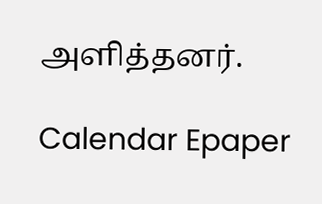அளித்தனர்.

Calendar Epaper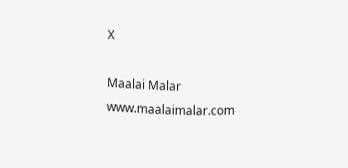X

Maalai Malar
www.maalaimalar.com